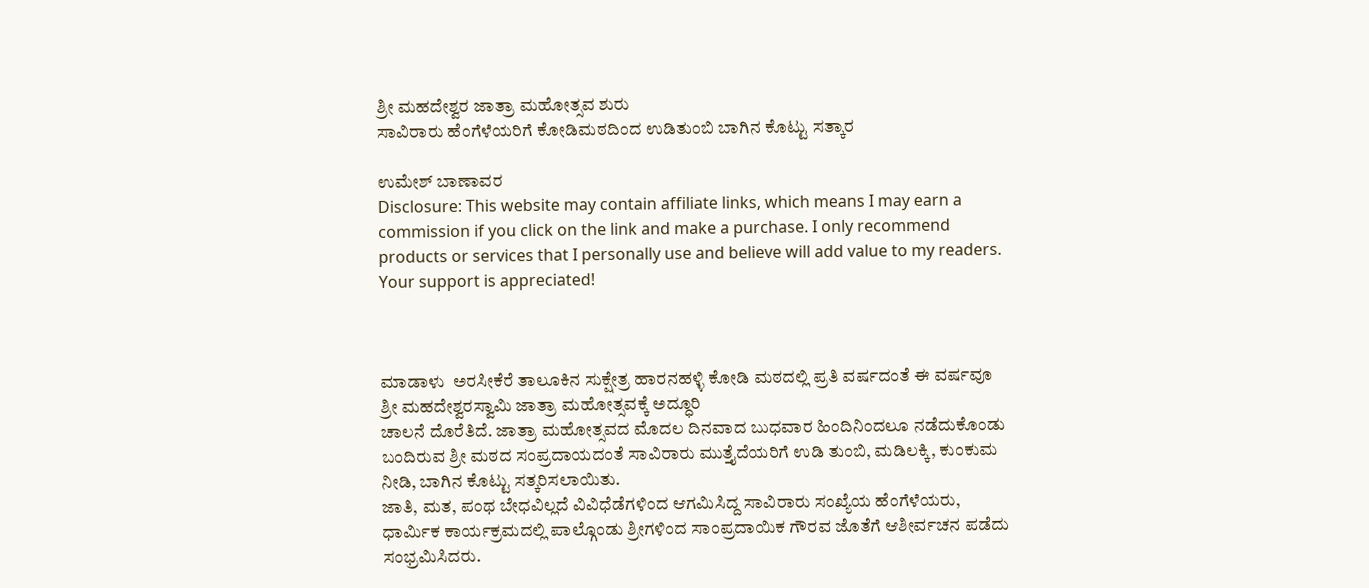ಶ್ರೀ ಮಹದೇಶ್ವರ ಜಾತ್ರಾ ಮಹೋತ್ಸವ ಶುರು
ಸಾವಿರಾರು ಹೆಂಗೆಳೆಯರಿಗೆ ಕೋಡಿಮಠದಿಂದ ಉಡಿತುಂಬಿ ಬಾಗಿನ ಕೊಟ್ಟು ಸತ್ಕಾರ

ಉಮೇಶ್ ಬಾಣಾವರ
Disclosure: This website may contain affiliate links, which means I may earn a commission if you click on the link and make a purchase. I only recommend products or services that I personally use and believe will add value to my readers. Your support is appreciated!



ಮಾಡಾಳು  ಅರಸೀಕೆರೆ ತಾಲೂಕಿನ ಸುಕ್ಷೇತ್ರ ಹಾರನಹಳ್ಳಿ ಕೋಡಿ ಮಠದಲ್ಲಿ ಪ್ರತಿ ವರ್ಷದಂತೆ ಈ ವರ್ಷವೂ ಶ್ರೀ ಮಹದೇಶ್ವರಸ್ವಾಮಿ ಜಾತ್ರಾ ಮಹೋತ್ಸವಕ್ಕೆ ಅದ್ಧೂರಿ
ಚಾಲನೆ ದೊರೆತಿದೆ. ಜಾತ್ರಾ ಮಹೋತ್ಸವದ ಮೊದಲ ದಿನವಾದ ಬುಧವಾರ ಹಿಂದಿನಿಂದಲೂ ನಡೆದುಕೊಂಡು ಬಂದಿರುವ ಶ್ರೀ ಮಠದ ಸಂಪ್ರದಾಯದಂತೆ ಸಾವಿರಾರು ಮುತ್ತೈದೆಯರಿಗೆ ಉಡಿ ತುಂಬಿ, ಮಡಿಲಕ್ಕಿ, ಕುಂಕುಮ ನೀಡಿ, ಬಾಗಿನ ಕೊಟ್ಟು ಸತ್ಕರಿಸಲಾಯಿತು.
ಜಾತಿ, ಮತ, ಪಂಥ ಬೇಧವಿಲ್ಲದೆ ವಿವಿಧೆಡೆಗಳಿಂದ ಆಗಮಿಸಿದ್ದ ಸಾವಿರಾರು ಸಂಖ್ಯೆಯ ಹೆಂಗೆಳೆಯರು, ಧಾರ್ಮಿಕ ಕಾರ್ಯಕ್ರಮದಲ್ಲಿ ಪಾಲ್ಗೊಂಡು ಶ್ರೀಗಳಿಂದ ಸಾಂಪ್ರದಾಯಿಕ ಗೌರವ ಜೊತೆಗೆ ಆಶೀರ್ವಚನ ಪಡೆದು ಸಂಭ್ರಮಿಸಿದರು.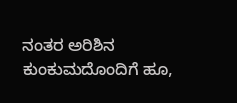ನಂತರ ಅರಿಶಿನ ಕುಂಕುಮದೊಂದಿಗೆ ಹೂ,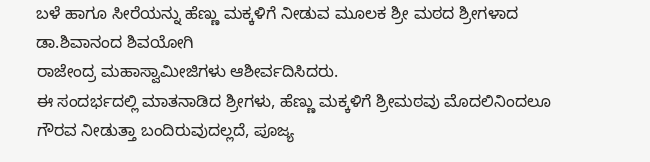ಬಳೆ ಹಾಗೂ ಸೀರೆಯನ್ನು ಹೆಣ್ಣು ಮಕ್ಕಳಿಗೆ ನೀಡುವ ಮೂಲಕ ಶ್ರೀ ಮಠದ ಶ್ರೀಗಳಾದ ಡಾ.ಶಿವಾನಂದ ಶಿವಯೋಗಿ
ರಾಜೇಂದ್ರ ಮಹಾಸ್ವಾಮೀಜಿಗಳು ಆಶೀರ್ವದಿಸಿದರು.
ಈ ಸಂದರ್ಭದಲ್ಲಿ ಮಾತನಾಡಿದ ಶ್ರೀಗಳು, ಹೆಣ್ಣು ಮಕ್ಕಳಿಗೆ ಶ್ರೀಮಠವು ಮೊದಲಿನಿಂದಲೂ ಗೌರವ ನೀಡುತ್ತಾ ಬಂದಿರುವುದಲ್ಲದೆ, ಪೂಜ್ಯ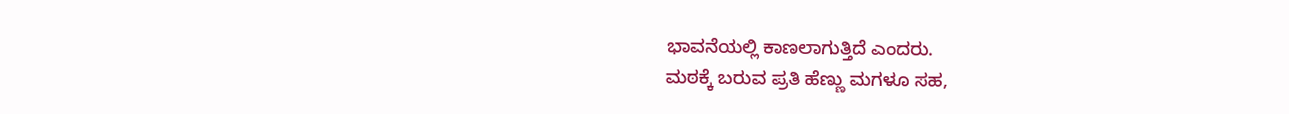ಭಾವನೆಯಲ್ಲಿ ಕಾಣಲಾಗುತ್ತಿದೆ ಎಂದರು.
ಮಠಕ್ಕೆ ಬರುವ ಪ್ರತಿ ಹೆಣ್ಣು ಮಗಳೂ ಸಹ,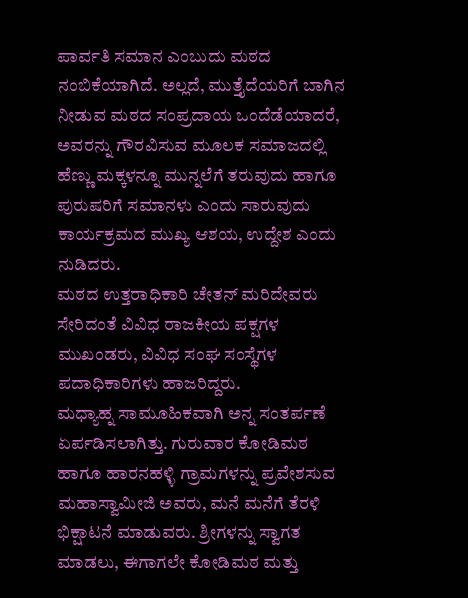ಪಾರ್ವತಿ ಸಮಾನ ಎಂಬುದು ಮಠದ ನಂಬಿಕೆಯಾಗಿದೆ. ಅಲ್ಲದೆ, ಮುತ್ತೈದೆಯರಿಗೆ ಬಾಗಿನ ನೀಡುವ ಮಠದ ಸಂಪ್ರದಾಯ ಒಂದೆಡೆಯಾದರೆ, ಅವರನ್ನು ಗೌರವಿಸುವ ಮೂಲಕ ಸಮಾಜದಲ್ಲಿ ಹೆಣ್ಣು ಮಕ್ಕಳನ್ನೂ ಮುನ್ನಲೆಗೆ ತರುವುದು ಹಾಗೂ ಪುರುಷರಿಗೆ ಸಮಾನಳು ಎಂದು ಸಾರುವುದು ಕಾರ್ಯಕ್ರಮದ ಮುಖ್ಯ ಆಶಯ, ಉದ್ದೇಶ ಎಂದು ನುಡಿದರು.
ಮಠದ ಉತ್ತರಾಧಿಕಾರಿ ಚೇತನ್ ಮರಿದೇವರು ಸೇರಿದಂತೆ ವಿವಿಧ ರಾಜಕೀಯ ಪಕ್ಷಗಳ ಮುಖಂಡರು, ವಿವಿಧ ಸಂಘ ಸಂಸ್ಥೆಗಳ ಪದಾಧಿಕಾರಿಗಳು ಹಾಜರಿದ್ದರು.
ಮಧ್ಯಾಹ್ನ ಸಾಮೂಹಿಕವಾಗಿ ಅನ್ನ ಸಂತರ್ಪಣೆ ಏರ್ಪಡಿಸಲಾಗಿತ್ತು. ಗುರುವಾರ ಕೋಡಿಮಠ ಹಾಗೂ ಹಾರನಹಳ್ಳಿ ಗ್ರಾಮಗಳನ್ನು ಪ್ರವೇಶಸುವ ಮಹಾಸ್ವಾಮೀಜಿ ಅವರು, ಮನೆ ಮನೆಗೆ ತೆರಳಿ ಭಿಕ್ಷಾಟನೆ ಮಾಡುವರು. ಶ್ರೀಗಳನ್ನು ಸ್ವಾಗತ ಮಾಡಲು, ಈಗಾಗಲೇ ಕೋಡಿಮಠ ಮತ್ತು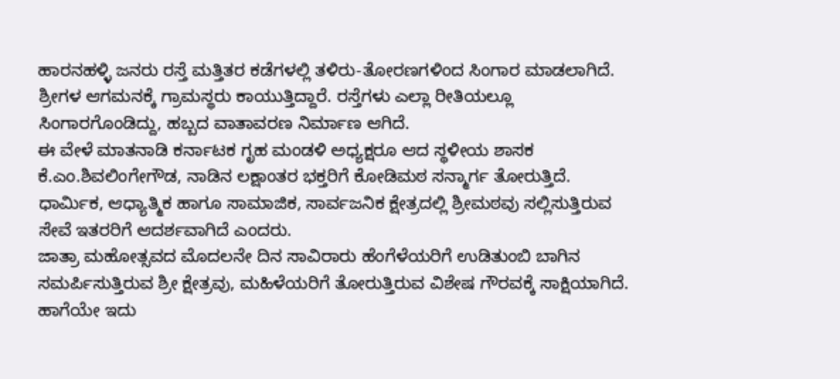ಹಾರನಹಳ್ಳಿ ಜನರು ರಸ್ತೆ ಮತ್ತಿತರ ಕಡೆಗಳಲ್ಲಿ ತಳಿರು-ತೋರಣಗಳಿಂದ ಸಿಂಗಾರ ಮಾಡಲಾಗಿದೆ. ಶ್ರೀಗಳ ಆಗಮನಕ್ಕೆ ಗ್ರಾಮಸ್ಥರು ಕಾಯುತ್ತಿದ್ದಾರೆ. ರಸ್ತೆಗಳು ಎಲ್ಲಾ ರೀತಿಯಲ್ಲೂ ಸಿಂಗಾರಗೊಂಡಿದ್ದು, ಹಬ್ಬದ ವಾತಾವರಣ ನಿರ್ಮಾಣ ಆಗಿದೆ.
ಈ ವೇಳೆ ಮಾತನಾಡಿ ಕರ್ನಾಟಕ ಗೃಹ ಮಂಡಳಿ ಅಧ್ಯಕ್ಷರೂ ಆದ ಸ್ಥಳೀಯ ಶಾಸಕ ಕೆ.ಎಂ.ಶಿವಲಿಂಗೇಗೌಡ, ನಾಡಿನ ಲಕ್ಷಾಂತರ ಭಕ್ತರಿಗೆ ಕೋಡಿಮಠ ಸನ್ಮಾರ್ಗ ತೋರುತ್ತಿದೆ. ಧಾರ್ಮಿಕ, ಆಧ್ಯಾತ್ಮಿಕ ಹಾಗೂ ಸಾಮಾಜಿಕ, ಸಾರ್ವಜನಿಕ ಕ್ಷೇತ್ರದಲ್ಲಿ ಶ್ರೀಮಠವು ಸಲ್ಲಿಸುತ್ತಿರುವ ಸೇವೆ ಇತರರಿಗೆ ಆದರ್ಶವಾಗಿದೆ ಎಂದರು.
ಜಾತ್ರಾ ಮಹೋತ್ಸವದ ಮೊದಲನೇ ದಿನ ಸಾವಿರಾರು ಹೆಂಗೆಳೆಯರಿಗೆ ಉಡಿತುಂಬಿ ಬಾಗಿನ ಸಮರ್ಪಿಸುತ್ತಿರುವ ಶ್ರೀ ಕ್ಷೇತ್ರವು, ಮಹಿಳೆಯರಿಗೆ ತೋರುತ್ತಿರುವ ವಿಶೇಷ ಗೌರವಕ್ಕೆ ಸಾಕ್ಷಿಯಾಗಿದೆ. ಹಾಗೆಯೇ ಇದು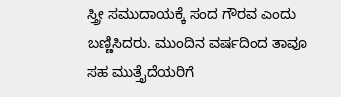ಸ್ತ್ರೀ ಸಮುದಾಯಕ್ಕೆ ಸಂದ ಗೌರವ ಎಂದು ಬಣ್ಣಿಸಿದರು. ಮುಂದಿನ ವರ್ಷದಿಂದ ತಾವೂ ಸಹ ಮುತ್ತೈದೆಯರಿಗೆ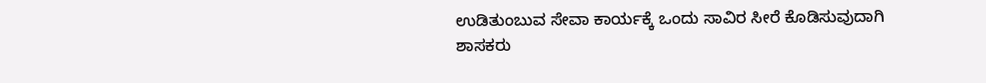ಉಡಿತುಂಬುವ ಸೇವಾ ಕಾರ್ಯಕ್ಕೆ ಒಂದು ಸಾವಿರ ಸೀರೆ ಕೊಡಿಸುವುದಾಗಿ ಶಾಸಕರು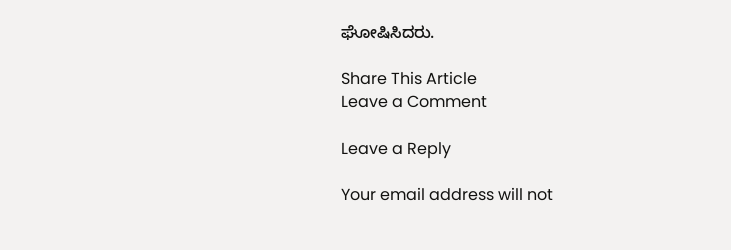ಘೋಷಿಸಿದರು.

Share This Article
Leave a Comment

Leave a Reply

Your email address will not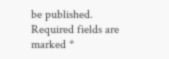be published. Required fields are marked *